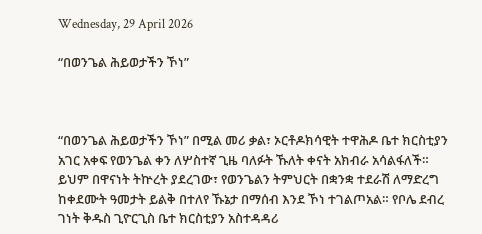Wednesday, 29 April 2026

“በወንጌል ሕይወታችን ኾነ”



“በወንጌል ሕይወታችን ኾነ” በሚል መሪ ቃል፣ ኦርቶዶክሳዊት ተዋሕዶ ቤተ ክርስቲያን አገር አቀፍ የወንጌል ቀን ለሦስተኛ ጊዜ ባለፉት ኹለት ቀናት አክብራ አሳልፋለች። ይህም በዋናነት ትኵረት ያደረገው፣ የወንጌልን ትምህርት በቋንቋ ተደራሽ ለማድረግ ከቀደሙት ዓመታት ይልቅ በተለየ ኹኔታ በማሰብ እንደ ኾነ ተገልጦአል። የቦሌ ደብረ ገነት ቅዱስ ጊዮርጊስ ቤተ ክርስቲያን አስተዳዳሪ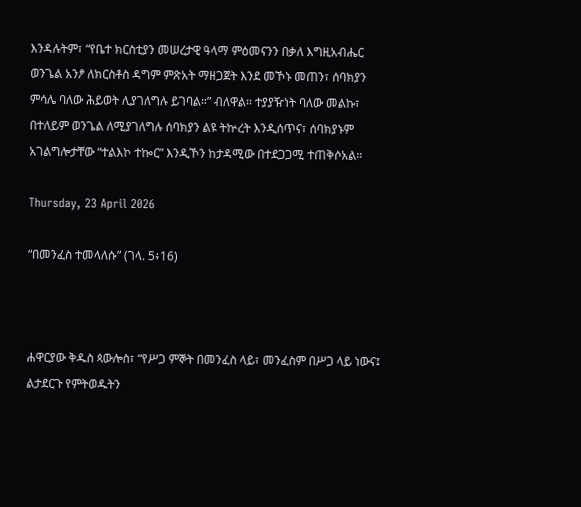እንዳሉትም፣ “የቤተ ክርስቲያን መሠረታዊ ዓላማ ምዕመናንን በቃለ እግዚአብሔር ወንጌል አንፆ ለክርስቶስ ዳግም ምጽአት ማዘጋጀት እንደ መኾኑ መጠን፣ ሰባክያን ምሳሌ ባለው ሕይወት ሊያገለግሉ ይገባል።” ብለዋል። ተያያዥነት ባለው መልኩ፣ በተለይም ወንጌል ለሚያገለግሉ ሰባክያን ልዩ ትኵረት እንዲሰጥና፣ ሰባክያኑም አገልግሎታቸው “ተልእኮ ተኰር” እንዲኾን ከታዳሚው በተደጋጋሚ ተጠቅሶአል።

Thursday, 23 April 2026

“በመንፈስ ተመላለሱ” (ገላ. 5፥16)



ሐዋርያው ቅዱስ ጳውሎስ፣ “የሥጋ ምኞት በመንፈስ ላይ፣ መንፈስም በሥጋ ላይ ነውና፤ ልታደርጉ የምትወዱትን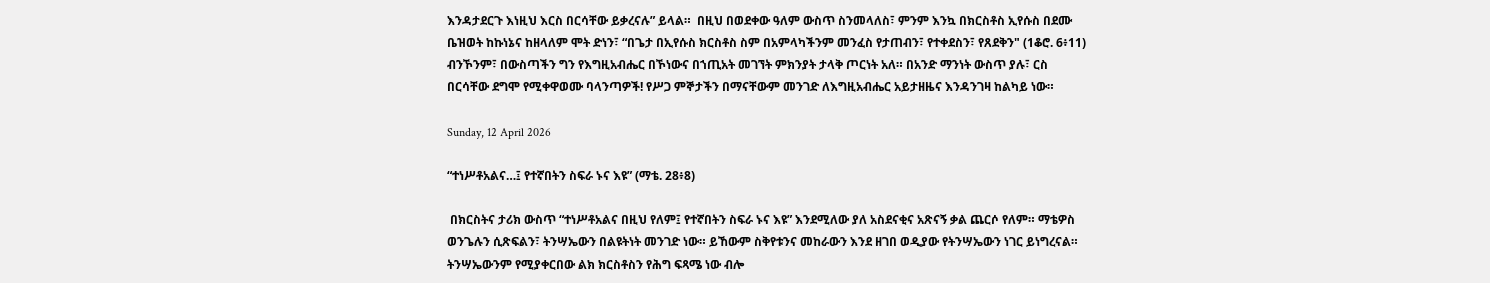እንዳታደርጉ እነዚህ እርስ በርሳቸው ይቃረናሉ” ይላል።  በዚህ በወደቀው ዓለም ውስጥ ስንመላለስ፣ ምንም እንኳ በክርስቶስ ኢየሱስ በደሙ ቤዝወት ከኩነኔና ከዘላለም ሞት ድነን፣ “በጌታ በኢየሱስ ክርስቶስ ስም በአምላካችንም መንፈስ የታጠብን፣ የተቀደስን፣ የጸደቅን" (1ቆሮ. 6፥11) ብንኾንም፣ በውስጣችን ግን የእግዚአብሔር በኾነውና በኀጢአት መገኘት ምክንያት ታላቅ ጦርነት አለ። በአንድ ማንነት ውስጥ ያሉ፣ ርስ በርሳቸው ደግሞ የሚቀዋወሙ ባላንጣዎች! የሥጋ ምኞታችን በማናቸውም መንገድ ለእግዚአብሔር አይታዘዜና እንዳንገዛ ከልካይ ነው።

Sunday, 12 April 2026

“ተነሥቶአልና…፤ የተኛበትን ስፍራ ኑና እዩ” (ማቴ. 28፥8)

 በክርስትና ታሪክ ውስጥ “ተነሥቶአልና በዚህ የለም፤ የተኛበትን ስፍራ ኑና እዩ” እንደሚለው ያለ አስደናቂና አጽናኝ ቃል ጨርሶ የለም። ማቴዎስ ወንጌሉን ሲጽፍልን፣ ትንሣኤውን በልዩትነት መንገድ ነው። ይኸውም ስቅየቱንና መከራውን እንደ ዘገበ ወዲያው የትንሣኤውን ነገር ይነግረናል። ትንሣኤውንም የሚያቀርበው ልክ ክርስቶስን የሕግ ፍጻሜ ነው ብሎ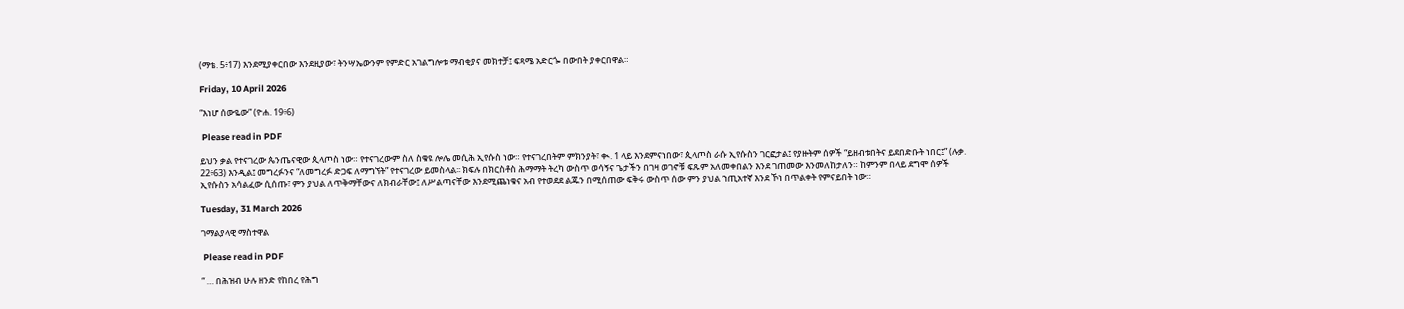(ማቴ. 5፥17) እንደሚያቀርበው እንደዚያው፣ ትንሣኤውንም የምድር አገልግሎቱ ማብቂያና መክተቻ፤ ፍጻሜ አድርጐ በውበት ያቀርበዋል።

Friday, 10 April 2026

“እነሆ ሰውዬው” (ዮሐ. 19፥6)

 Please read in PDF

ይህን ቃል የተናገረው ጴንጤናዊው ጲላጦስ ነው። የተናገረውም ስለ ስቁዩ ሎሌ መሲሕ ኢየሱስ ነው። የተናገረበትም ምክንያት፣ ቊ. 1 ላይ እንደምናነበው፣ ጲላጦስ ራሱ ኢየሱስን ገርፎታል፤ የያዙትም ሰዎች “ይዘብቱበትና ይደበድቡት ነበር፤” (ሉቃ. 22፥63) እንዲል፤ መግረፉንና “ለመግረፉ ድጋፍ ለማግኘት” የተናገረው ይመስላል፡፡ ክፍሉ በክርስቶስ ሕማማት ትረካ ውስጥ ወሳኝና ጌታችን በገዛ ወገኖቹ ፍጹም አለመቀበልን እንደ ገጠመው እንመለከታለን። ከምንም በላይ ደግሞ ሰዎች ኢየሱስን አሳልፈው ሲሰጡ፣ ምን ያህል ለጥቅማቸውና ለክብራቸው፤ ለሥልጣናቸው እንደሚጨነቁና አብ የተወደደ ልጁን በሚሰጠው ፍቅሩ ውስጥ ሰው ምን ያህል ኀጢአተኛ እንደ ኾነ በጥልቀት የምናይበት ነው።

Tuesday, 31 March 2026

ገማልያላዊ ማስተዋል

 Please read in PDF

“ … በሕዝብ ሁሉ ዘንድ የከበረ የሕግ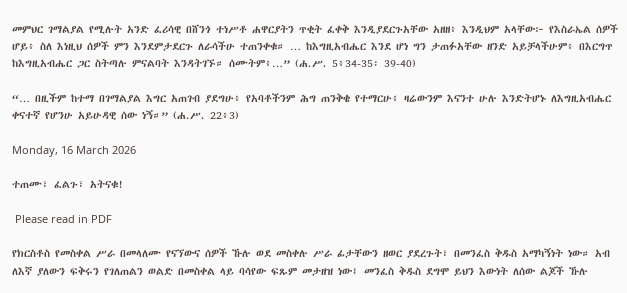መምህር ገማልያል የሚሉት አንድ ፈሪሳዊ በሸንጎ ተነሥቶ ሐዋርያትን ጥቂት ፈቀቅ እንዲያደርጉአቸው አዘዘ፥ እንዲህም አላቸው፦ የእስራኤል ሰዎች ሆይ፥ ስለ እነዚህ ሰዎች ምን እንደምታደርጉ ለራሳችሁ ተጠንቀቁ። … ከእግዚአብሔር እንደ ሆነ ግን ታጠፉአቸው ዘንድ አይቻላችሁም፥ በእርግጥ ከእግዚአብሔር ጋር ስትጣሉ ምናልባት እንዳትገኙ። ሰሙትም፥…” (ሐ.ሥ. 5፥34-35፡ 39-40)

“… በዚችም ከተማ በገማልያል እግር አጠገብ ያደግሁ፥ የአባቶችንም ሕግ ጠንቅቄ የተማርሁ፥ ዛሬውንም እናንተ ሁሉ እንድትሆኑ ለእግዚአብሔር ቀናተኛ የሆንሁ አይሁዳዊ ሰው ነኝ።” (ሐ.ሥ. 22፥3)

Monday, 16 March 2026

ተጠሙ፣ ፈልጉ፣ አትናቁ!

 Please read in PDF

የክርስቶስ የመስቀል ሥራ በመላለሙ የናኘውና ሰዎች ኹሉ ወደ መስቀሉ ሥራ ፊታቸውን ዘወር ያደረጉት፣ በመንፈስ ቅዱስ አማካኝነት ነው። አብ ለእኛ ያለውን ፍቅሩን የገለጠልን ወልድ በመስቀል ላይ ባሳየው ፍጹም መታዘዝ ነው፤ መንፈስ ቅዱስ ደግሞ ይህን እውነት ለሰው ልጆች ኹሉ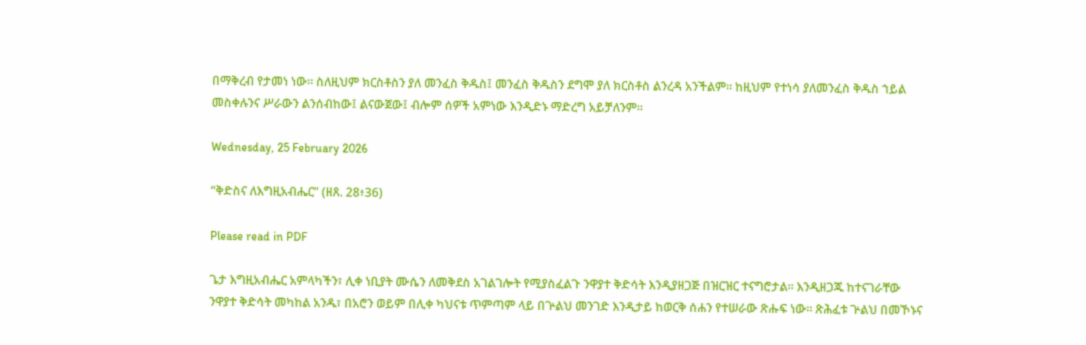በማቅረብ የታመነ ነው። ስለዚህም ክርስቶስን ያለ መንፈስ ቅዱስ፤ መንፈስ ቅዱስን ደግሞ ያለ ክርስቶስ ልንረዳ አንችልም። ከዚህም የተነሳ ያለመንፈስ ቅዱስ ኀይል መስቀሉንና ሥራውን ልንሰብከው፤ ልናውጀው፤ ብሎም ሰዎች አምነው እንዲድኑ ማድረግ አይቻለንም።

Wednesday, 25 February 2026

“ቅድስና ለእግዚአብሔር” (ዘጸ. 28፥36)

Please read in PDF

ጌታ እግዚአብሔር አምላካችን፣ ሊቀ ነቢያት ሙሴን ለመቅደስ አገልገሎት የሚያስፈልጉ ንዋያተ ቅድሳት እንዲያዘጋጅ በዝርዝር ተናግሮታል። እንዲዘጋጁ ከተናገራቸው ንዋያተ ቅድሳት መካከል አንዱ፣ በአሮን ወይም በሊቀ ካህናቱ ጥምጣም ላይ በጕልህ መንገድ እንዲታይ ከወርቅ ሰሐን የተሠራው ጽሑፍ ነው። ጽሕፈቱ ጕልህ በመኾኑና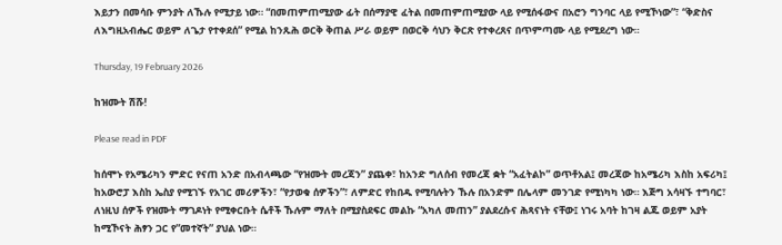እይታን በመሳቡ ምንያት ለኹሉ የሚታይ ነው። “በመጠምጠሚያው ፊት በሰማያዊ ፈትል በመጠምጠሚያው ላይ የሚሰፋውና በአሮን ግንባር ላይ የሚኾነው”፣ “ቅድስና ለእግዚአብሔር ወይም ለጌታ የተቀደሰ” የሚል ከንጹሕ ወርቅ ቅጠል ሥራ ወይም በወርቅ ሳህን ቅርጽ የተቀረጸና በጥምጣሙ ላይ የሚደረግ ነው።

Thursday, 19 February 2026

ከዝሙት ሽሹ!

Please read in PDF

ከሰሞኑ የአሜሪካን ምድር የናጠ አንድ በአብላጫው “የዝሙት መረጃን” ያጨቀ፣ ከአንድ ግለሰብ የመረጃ ቋት “አፈትልኮ” ወጥቶአል፤ መረጃው ከአሜሪካ እስከ አፍሪካ፤ ከአውሮፓ እስከ ኤስያ የሚገኙ የአገር መሪዎችን፣ “የታወቁ ሰዎችን”፣ ለምድር የከበዱ የሚባሉትን ኹሉ በአንድም በሌላም መንገድ የሚነካካ ነው። እጅግ አሳዛኙ ተግባር፣ ለነዚህ ሰዎች የዝሙት ማገዶነት የሚቀርቡት ሴቶች ኹሉም ማለት በሚያስደፍር መልኩ “አካለ መጠን” ያልደረሱና ሕጻናነት ናቸው፤ ነገሩ አባት ከገዛ ልጁ ወይም አያት ከሚኾናት ሕፃን ጋር የ”መተኛት” ያህል ነው።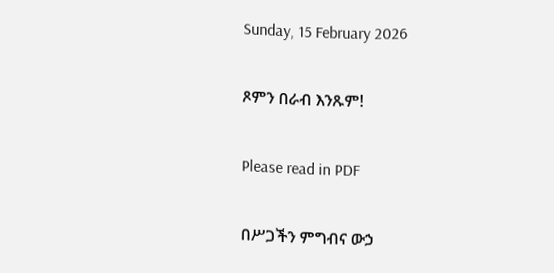Sunday, 15 February 2026

ጾምን በራብ እንጹም!

Please read in PDF

በሥጋችን ምግብና ውኃ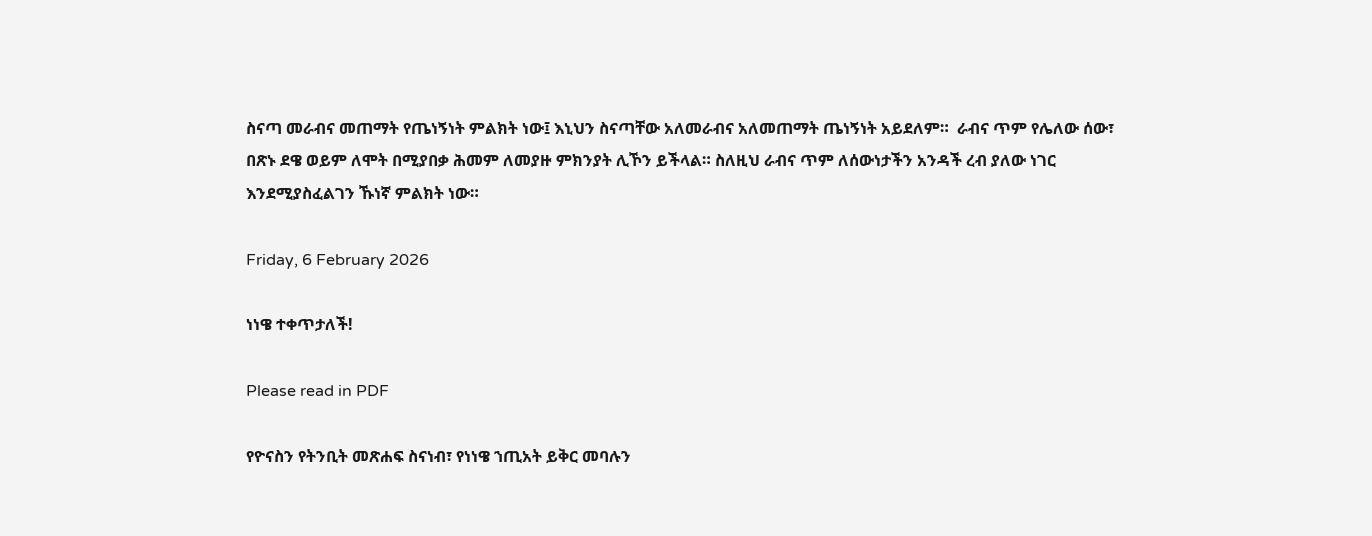ስናጣ መራብና መጠማት የጤነኝነት ምልክት ነው፤ እኒህን ስናጣቸው አለመራብና አለመጠማት ጤነኝነት አይደለም።  ራብና ጥም የሌለው ሰው፣ በጽኑ ደዌ ወይም ለሞት በሚያበቃ ሕመም ለመያዙ ምክንያት ሊኾን ይችላል። ስለዚህ ራብና ጥም ለሰውነታችን አንዳች ረብ ያለው ነገር እንደሚያስፈልገን ኹነኛ ምልክት ነው።

Friday, 6 February 2026

ነነዌ ተቀጥታለች!

Please read in PDF

የዮናስን የትንቢት መጽሐፍ ስናነብ፣ የነነዌ ኀጢአት ይቅር መባሉን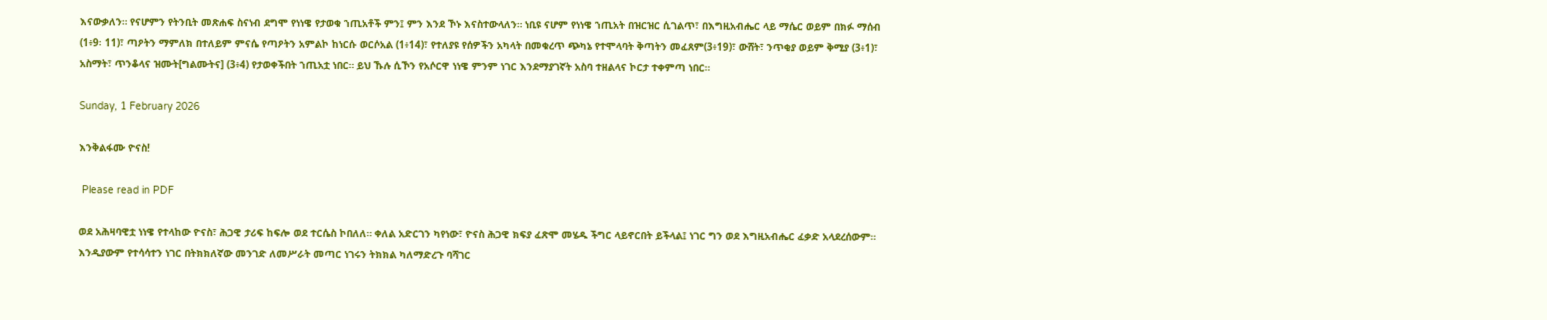እናውቃለን። የናሆምን የትንቢት መጽሐፍ ስናነብ ደግሞ የነነዌ የታወቁ ኀጢአቶች ምን፤ ምን እንደ ኾኑ እናስተውላለን። ነቢዩ ናሆም የነነዌ ኀጢአት በዝርዝር ሲገልጥ፣ በእግዚአብሔር ላይ ማሴር ወይም በክፉ ማሰብ (1፥9፡ 11)፣ ጣዖትን ማምለክ በተለይም ምናሴ የጣዖትን አምልኮ ከነርሱ ወርሶአል (1፥14)፣ የተለያዩ የሰዎችን አካላት በመቁረጥ ጭካኔ የተሞላባት ቅጣትን መፈጸም(3፥19)፣ ውሸት፣ ንጥቂያ ወይም ቅሚያ (3፥1)፣ አስማት፣ ጥንቆላና ዝሙት[ግልሙትና] (3፥4) የታወቀችበት ኀጢአቷ ነበር። ይህ ኹሉ ሲኾን የአሶርዋ ነነዌ ምንም ነገር እንደማያገኛት አስባ ተዘልላና ኮርታ ተቀምጣ ነበር።

Sunday, 1 February 2026

እንቅልፋሙ ዮናስ!

 Please read in PDF

ወደ አሕዛባዊቷ ነነዌ የተላከው ዮናስ፣ ሕጋዊ ታሪፍ ከፍሎ ወደ ተርሴስ ኮበለለ። ቀለል አድርገን ካየነው፣ ዮናስ ሕጋዊ ክፍያ ፈጽሞ መሄዱ ችግር ላይኖርበት ይችላል፤ ነገር ግን ወደ እግዚአብሔር ፈቃድ አላደረሰውም። እንዲያውም የተሳሳተን ነገር በትክክለኛው መንገድ ለመሥራት መጣር ነገሩን ትክክል ካለማድረጉ ባሻገር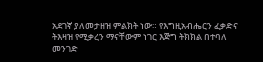አደገኛ ያለመታዘዝ ምልክት ነው። የእግዚአብሔርን ፈቃድና ትእዛዝ የሚቃረን ማናቸውም ነገር እጅግ ትክክል በተባለ መንገድ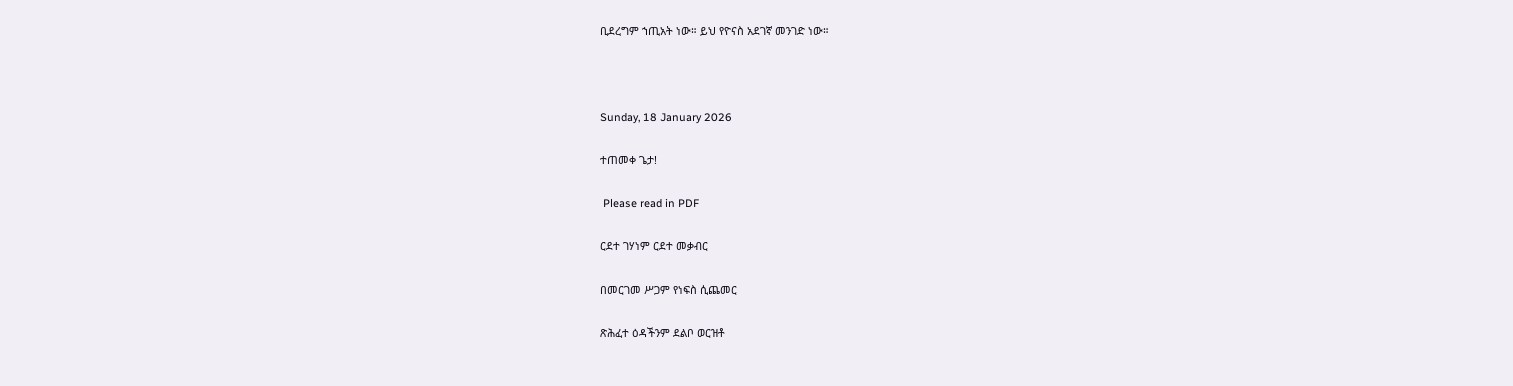ቢደረግም ኀጢአት ነው። ይህ የዮናስ አደገኛ መንገድ ነው።



Sunday, 18 January 2026

ተጠመቀ ጌታ!

 Please read in PDF

ርደተ ገሃነም ርደተ መቃብር

በመርገመ ሥጋም የነፍስ ሲጨመር

ጽሕፈተ ዕዳችንም ደልቦ ወርዝቶ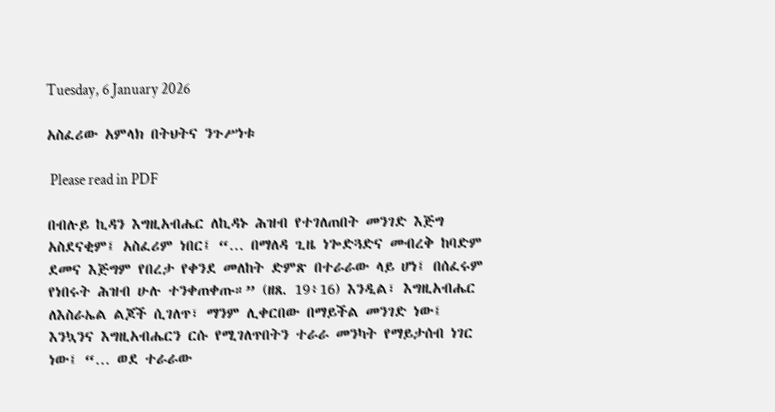Tuesday, 6 January 2026

አስፈሪው አምላክ በትህትና ንጉሥነቱ

 Please read in PDF

በብሉይ ኪዳን እግዚአብሔር ለኪዳኑ ሕዝብ የተገለጠበት መንገድ እጅግ አስደናቂም፤ አስፈሪም ነበር፤ “… በማለዳ ጊዜ ነጐድጓድና መብረቅ ከባድም ደመና እጅግም የበረታ የቀንደ መለከት ድምጽ በተራራው ላይ ሆነ፤ በሰፈሩም የነበሩት ሕዝብ ሁሉ ተንቀጠቀጡ።” (ዘጸ. 19፥16) እንዲል፣ እግዚአብሔር ለእስራኤል ልጆች ሲገለጥ፣ ማንም ሊቀርበው በማይችል መንገድ ነው፤ እንኳንና እግዚአብሔርን ርሱ የሚገለጥበትን ተራራ መንካት የማይታሰብ ነገር ነው፤ “… ወደ ተራራው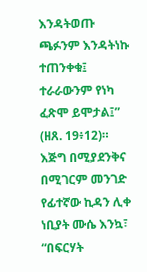እንዳትወጡ ጫፉንም እንዳትነኩ ተጠንቀቁ፤ ተራራውንም የነካ ፈጽሞ ይሞታል፤” (ዘጸ. 19፥12)። እጅግ በሚያደንቅና በሚገርም መንገድ የፊተኛው ኪዳን ሊቀ ነቢያት ሙሴ እንኳ፣ “በፍርሃት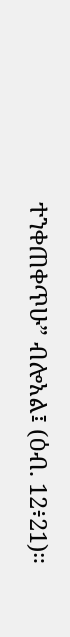ተንቀጠቀጥሁ” ብሎአል፤ (ዕብ. 12፥21)።